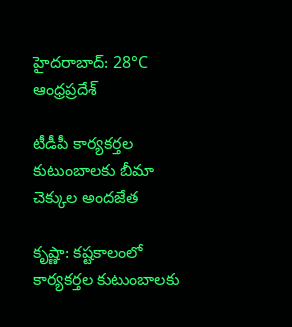హైదరాబాద్: 28°C
ఆంధ్రప్రదేశ్

టీడీపీ కార్యకర్తల కుటుంబాలకు బీమా చెక్కుల అందజేత

కృష్ణా: కష్టకాలంలో కార్యకర్తల కుటుంబాలకు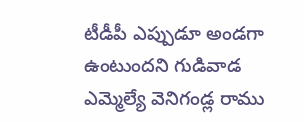టీడీపీ ఎప్పుడూ అండగా ఉంటుందని గుడివాడ ఎమ్మెల్యే వెనిగండ్ల రాము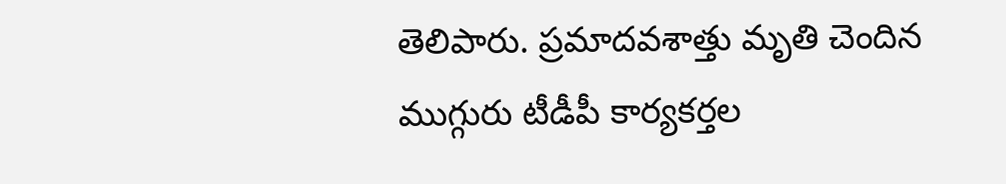తెలిపారు. ప్రమాదవశాత్తు మృతి చెందిన ముగ్గురు టీడీపీ కార్యకర్తల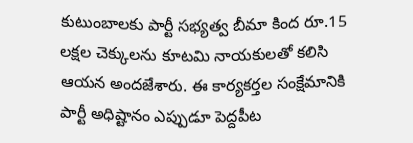కుటుంబాలకు పార్టీ సభ్యత్వ బీమా కింద రూ.15 లక్షల చెక్కులను కూటమి నాయకులతో కలిసి ఆయన అందజేశారు. ఈ కార్యకర్తల సంక్షేమానికి పార్టీ అధిష్టానం ఎప్పుడూ పెద్దపీట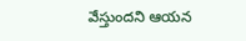వేస్తుందని ఆయన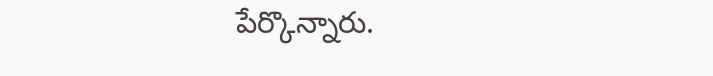పేర్కొన్నారు.